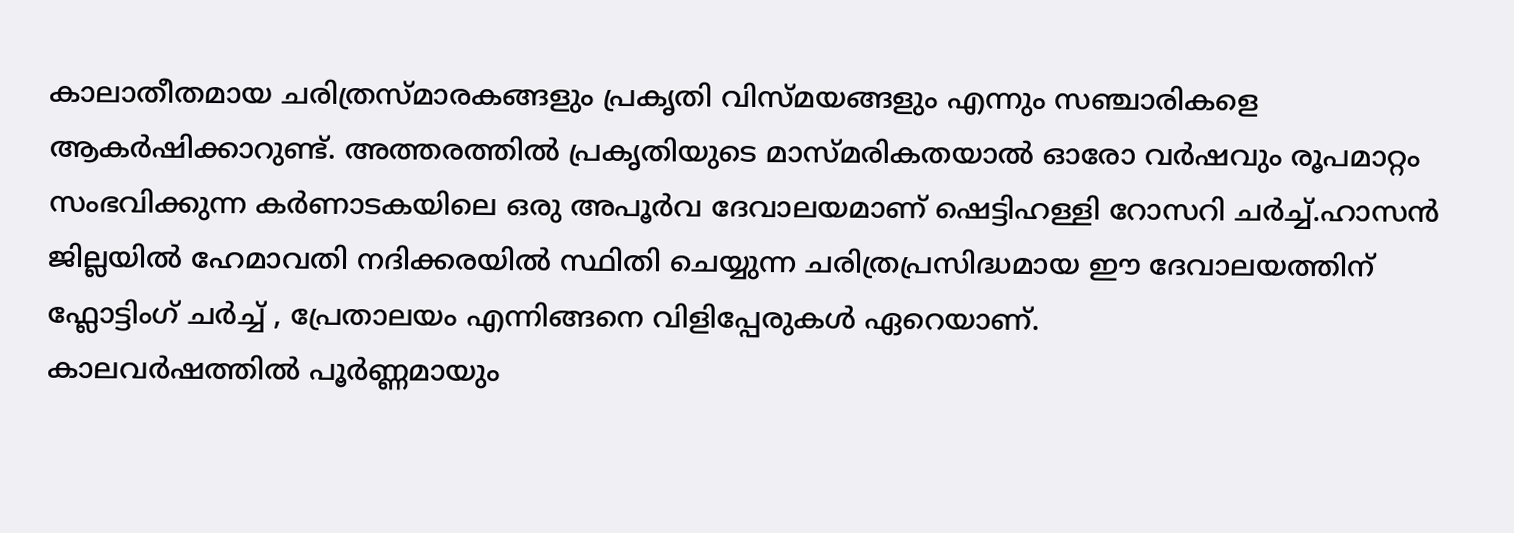കാലാതീതമായ ചരിത്രസ്മാരകങ്ങളും പ്രകൃതി വിസ്മയങ്ങളും എന്നും സഞ്ചാരികളെ ആകർഷിക്കാറുണ്ട്. അത്തരത്തിൽ പ്രകൃതിയുടെ മാസ്മരികതയാൽ ഓരോ വർഷവും രൂപമാറ്റം സംഭവിക്കുന്ന കർണാടകയിലെ ഒരു അപൂർവ ദേവാലയമാണ് ഷെട്ടിഹള്ളി റോസറി ചർച്ച്.ഹാസൻ ജില്ലയിൽ ഹേമാവതി നദിക്കരയിൽ സ്ഥിതി ചെയ്യുന്ന ചരിത്രപ്രസിദ്ധമായ ഈ ദേവാലയത്തിന് ഫ്ലോട്ടിംഗ് ചർച്ച് , പ്രേതാലയം എന്നിങ്ങനെ വിളിപ്പേരുകൾ ഏറെയാണ്.
കാലവർഷത്തിൽ പൂർണ്ണമായും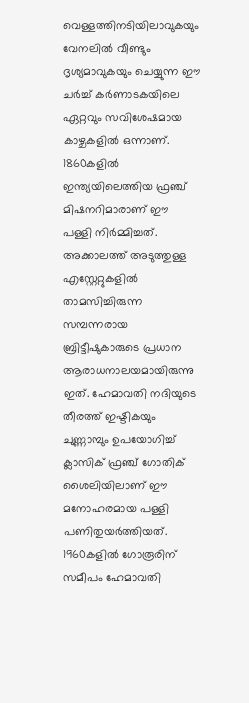വെള്ളത്തിനടിയിലാവുകയും വേനലിൽ വീണ്ടും ദൃശ്യമാവുകയും ചെയ്യുന്ന ഈ ചർച്ച് കർണാടകയിലെ ഏറ്റവും സവിശേഷമായ കാഴ്ചകളിൽ ഒന്നാണ്. 1860കളിൽ ഇന്ത്യയിലെത്തിയ ഫ്രഞ്ച് മിഷനറിമാരാണ് ഈ പള്ളി നിർമ്മിച്ചത്. അക്കാലത്ത് അടുത്തുള്ള എസ്റ്റേറ്റുകളിൽ താമസിച്ചിരുന്ന സമ്പന്നരായ ബ്രിട്ടീഷുകാരുടെ പ്രധാന ആരാധനാലയമായിരുന്നു ഇത്. ഹേമാവതി നദിയുടെ തീരത്ത് ഇഷ്ടികയും ചുണ്ണാമ്പും ഉപയോഗിച്ച് ക്ലാസിക് ഫ്രഞ്ച് ഗോതിക് ശൈലിയിലാണ് ഈ മനോഹരമായ പള്ളി പണിതുയർത്തിയത്.
1960കളിൽ ഗോരൂരിന് സമീപം ഹേമാവതി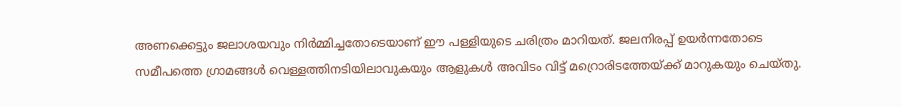അണക്കെട്ടും ജലാശയവും നിർമ്മിച്ചതോടെയാണ് ഈ പള്ളിയുടെ ചരിത്രം മാറിയത്. ജലനിരപ്പ് ഉയർന്നതോടെ സമീപത്തെ ഗ്രാമങ്ങൾ വെള്ളത്തിനടിയിലാവുകയും ആളുകൾ അവിടം വിട്ട് മറ്രൊരിടത്തേയ്ക്ക് മാറുകയും ചെയ്തു.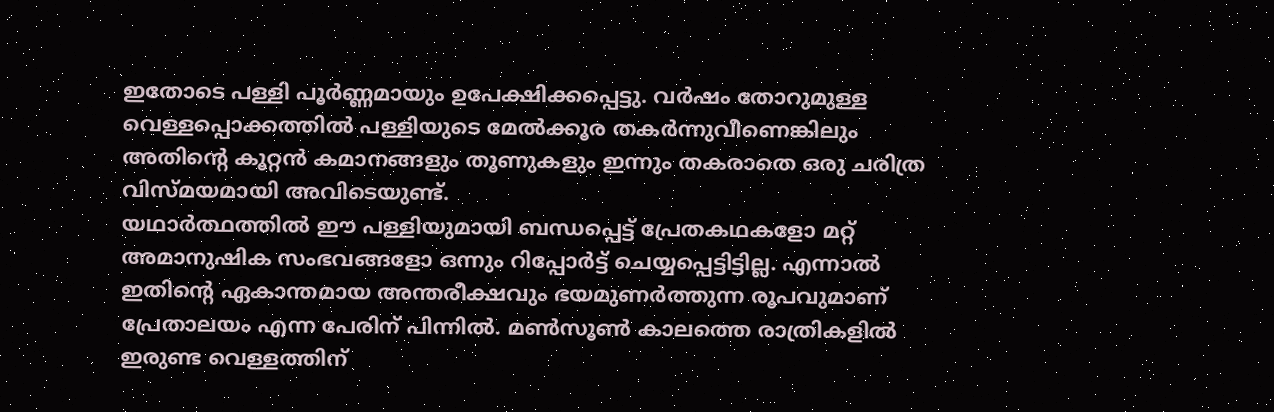ഇതോടെ പള്ളി പൂർണ്ണമായും ഉപേക്ഷിക്കപ്പെട്ടു. വർഷം തോറുമുള്ള വെള്ളപ്പൊക്കത്തിൽ പള്ളിയുടെ മേൽക്കൂര തകർന്നുവീണെങ്കിലും അതിന്റെ കൂറ്റൻ കമാനങ്ങളും തൂണുകളും ഇന്നും തകരാതെ ഒരു ചരിത്ര വിസ്മയമായി അവിടെയുണ്ട്.
യഥാർത്ഥത്തിൽ ഈ പള്ളിയുമായി ബന്ധപ്പെട്ട് പ്രേതകഥകളോ മറ്റ് അമാനുഷിക സംഭവങ്ങളോ ഒന്നും റിപ്പോർട്ട് ചെയ്യപ്പെട്ടിട്ടില്ല. എന്നാൽ ഇതിന്റെ ഏകാന്തമായ അന്തരീക്ഷവും ഭയമുണർത്തുന്ന രൂപവുമാണ് പ്രേതാലയം എന്ന പേരിന് പിന്നിൽ. മൺസൂൺ കാലത്തെ രാത്രികളിൽ ഇരുണ്ട വെള്ളത്തിന്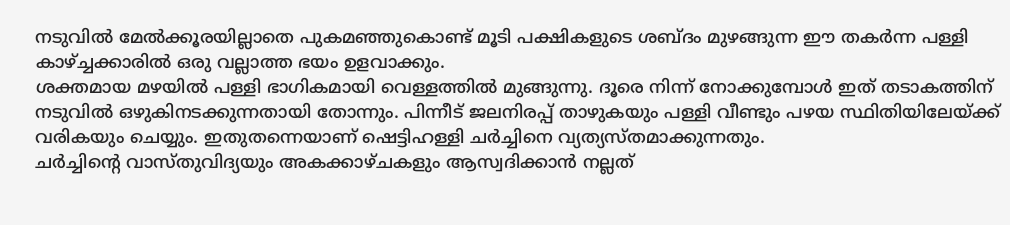നടുവിൽ മേൽക്കൂരയില്ലാതെ പുകമഞ്ഞുകൊണ്ട് മൂടി പക്ഷികളുടെ ശബ്ദം മുഴങ്ങുന്ന ഈ തകർന്ന പള്ളി കാഴ്ച്ചക്കാരിൽ ഒരു വല്ലാത്ത ഭയം ഉളവാക്കും.
ശക്തമായ മഴയിൽ പള്ളി ഭാഗികമായി വെള്ളത്തിൽ മുങ്ങുന്നു. ദൂരെ നിന്ന് നോക്കുമ്പോൾ ഇത് തടാകത്തിന് നടുവിൽ ഒഴുകിനടക്കുന്നതായി തോന്നും. പിന്നീട് ജലനിരപ്പ് താഴുകയും പള്ളി വീണ്ടും പഴയ സ്ഥിതിയിലേയ്ക്ക് വരികയും ചെയ്യും. ഇതുതന്നെയാണ് ഷെട്ടിഹള്ളി ചർച്ചിനെ വ്യത്യസ്തമാക്കുന്നതും.
ചർച്ചിന്റെ വാസ്തുവിദ്യയും അകക്കാഴ്ചകളും ആസ്വദിക്കാൻ നല്ലത്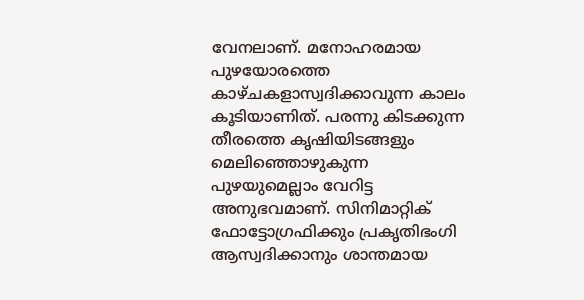വേനലാണ്. മനോഹരമായ പുഴയോരത്തെ കാഴ്ചകളാസ്വദിക്കാവുന്ന കാലം കൂടിയാണിത്. പരന്നു കിടക്കുന്ന തീരത്തെ കൃഷിയിടങ്ങളും മെലിഞ്ഞൊഴുകുന്ന പുഴയുമെല്ലാം വേറിട്ട അനുഭവമാണ്. സിനിമാറ്റിക് ഫോട്ടോഗ്രഫിക്കും പ്രകൃതിഭംഗി ആസ്വദിക്കാനും ശാന്തമായ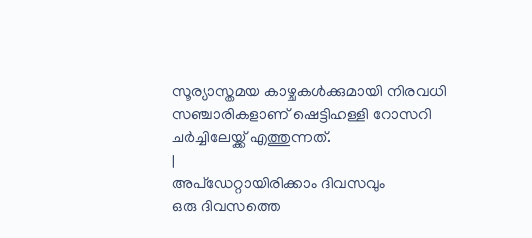സൂര്യാസ്തമയ കാഴ്ചകൾക്കുമായി നിരവധി സഞ്ചാരികളാണ് ഷെട്ടിഹള്ളി റോസറി ചർച്ചിലേയ്ക്ക് എത്തുന്നത്.
|
അപ്ഡേറ്റായിരിക്കാം ദിവസവും
ഒരു ദിവസത്തെ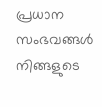പ്രധാന സംഭവങ്ങൾ നിങ്ങളുടെ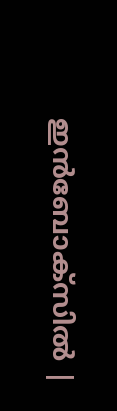ഇൻബോക്സിൽ |